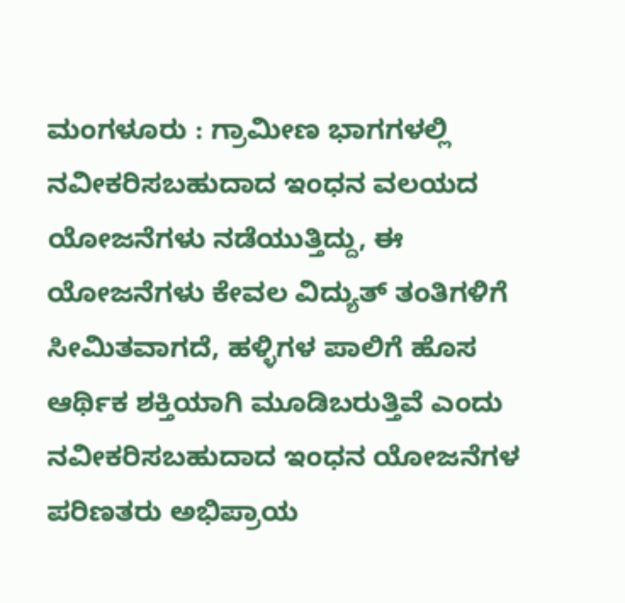ಮಂಗಳೂರು : ಗ್ರಾಮೀಣ ಭಾಗಗಳಲ್ಲಿ ನವೀಕರಿಸಬಹುದಾದ ಇಂಧನ ವಲಯದ ಯೋಜನೆಗಳು ನಡೆಯುತ್ತಿದ್ದು, ಈ ಯೋಜನೆಗಳು ಕೇವಲ ವಿದ್ಯುತ್ ತಂತಿಗಳಿಗೆ ಸೀಮಿತವಾಗದೆ, ಹಳ್ಳಿಗಳ ಪಾಲಿಗೆ ಹೊಸ ಆರ್ಥಿಕ ಶಕ್ತಿಯಾಗಿ ಮೂಡಿಬರುತ್ತಿವೆ ಎಂದು ನವೀಕರಿಸಬಹುದಾದ ಇಂಧನ ಯೋಜನೆಗಳ ಪರಿಣತರು ಅಭಿಪ್ರಾಯ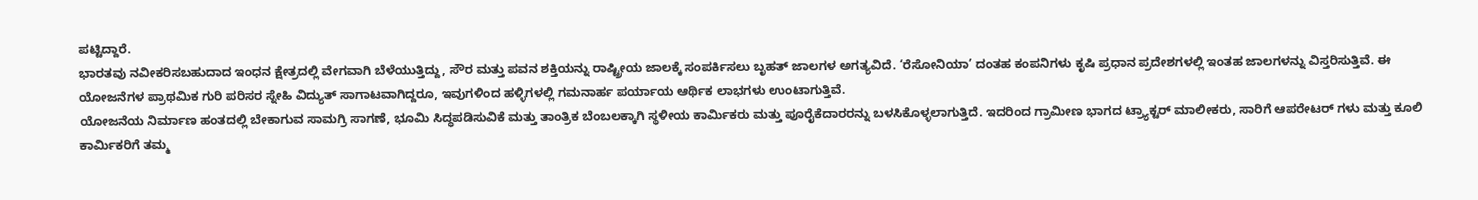ಪಟ್ಟಿದ್ದಾರೆ.
ಭಾರತವು ನವೀಕರಿಸಬಹುದಾದ ಇಂಧನ ಕ್ಷೇತ್ರದಲ್ಲಿ ವೇಗವಾಗಿ ಬೆಳೆಯುತ್ತಿದ್ದು, ಸೌರ ಮತ್ತು ಪವನ ಶಕ್ತಿಯನ್ನು ರಾಷ್ಟ್ರೀಯ ಜಾಲಕ್ಕೆ ಸಂಪರ್ಕಿಸಲು ಬೃಹತ್ ಜಾಲಗಳ ಅಗತ್ಯವಿದೆ. ‘ರೆಸೋನಿಯಾ’ ದಂತಹ ಕಂಪನಿಗಳು ಕೃಷಿ ಪ್ರಧಾನ ಪ್ರದೇಶಗಳಲ್ಲಿ ಇಂತಹ ಜಾಲಗಳನ್ನು ವಿಸ್ತರಿಸುತ್ತಿವೆ. ಈ ಯೋಜನೆಗಳ ಪ್ರಾಥಮಿಕ ಗುರಿ ಪರಿಸರ ಸ್ನೇಹಿ ವಿದ್ಯುತ್ ಸಾಗಾಟವಾಗಿದ್ದರೂ, ಇವುಗಳಿಂದ ಹಳ್ಳಿಗಳಲ್ಲಿ ಗಮನಾರ್ಹ ಪರ್ಯಾಯ ಆರ್ಥಿಕ ಲಾಭಗಳು ಉಂಟಾಗುತ್ತಿವೆ.
ಯೋಜನೆಯ ನಿರ್ಮಾಣ ಹಂತದಲ್ಲಿ ಬೇಕಾಗುವ ಸಾಮಗ್ರಿ ಸಾಗಣೆ, ಭೂಮಿ ಸಿದ್ಧಪಡಿಸುವಿಕೆ ಮತ್ತು ತಾಂತ್ರಿಕ ಬೆಂಬಲಕ್ಕಾಗಿ ಸ್ಥಳೀಯ ಕಾರ್ಮಿಕರು ಮತ್ತು ಪೂರೈಕೆದಾರರನ್ನು ಬಳಸಿಕೊಳ್ಳಲಾಗುತ್ತಿದೆ. ಇದರಿಂದ ಗ್ರಾಮೀಣ ಭಾಗದ ಟ್ರ್ಯಾಕ್ಟರ್ ಮಾಲೀಕರು, ಸಾರಿಗೆ ಆಪರೇಟರ್ ಗಳು ಮತ್ತು ಕೂಲಿ ಕಾರ್ಮಿಕರಿಗೆ ತಮ್ಮ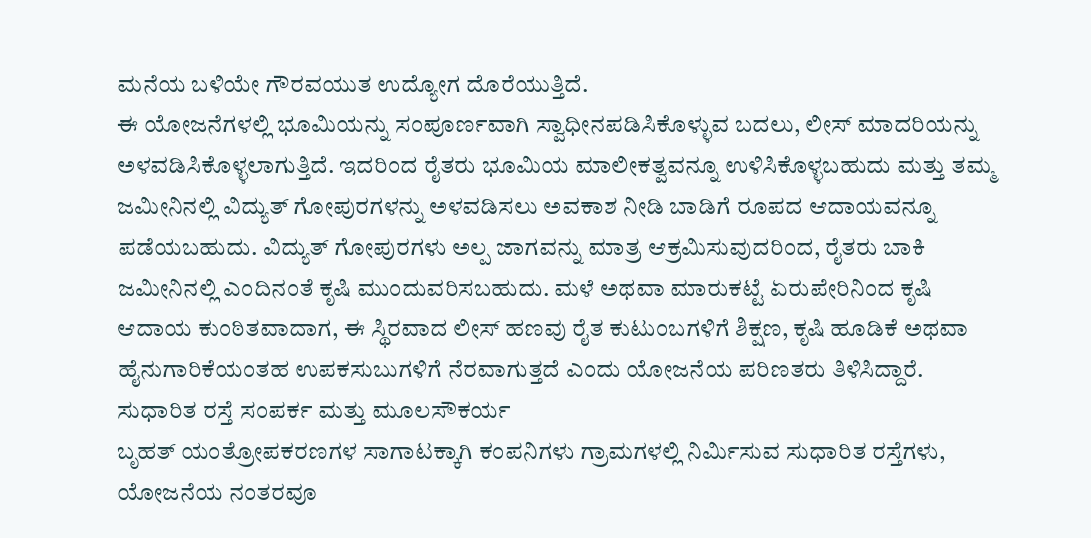ಮನೆಯ ಬಳಿಯೇ ಗೌರವಯುತ ಉದ್ಯೋಗ ದೊರೆಯುತ್ತಿದೆ.
ಈ ಯೋಜನೆಗಳಲ್ಲಿ ಭೂಮಿಯನ್ನು ಸಂಪೂರ್ಣವಾಗಿ ಸ್ವಾಧೀನಪಡಿಸಿಕೊಳ್ಳುವ ಬದಲು, ಲೀಸ್ ಮಾದರಿಯನ್ನು ಅಳವಡಿಸಿಕೊಳ್ಳಲಾಗುತ್ತಿದೆ. ಇದರಿಂದ ರೈತರು ಭೂಮಿಯ ಮಾಲೀಕತ್ವವನ್ನೂ ಉಳಿಸಿಕೊಳ್ಳಬಹುದು ಮತ್ತು ತಮ್ಮ ಜಮೀನಿನಲ್ಲಿ ವಿದ್ಯುತ್ ಗೋಪುರಗಳನ್ನು ಅಳವಡಿಸಲು ಅವಕಾಶ ನೀಡಿ ಬಾಡಿಗೆ ರೂಪದ ಆದಾಯವನ್ನೂ ಪಡೆಯಬಹುದು. ವಿದ್ಯುತ್ ಗೋಪುರಗಳು ಅಲ್ಪ ಜಾಗವನ್ನು ಮಾತ್ರ ಆಕ್ರಮಿಸುವುದರಿಂದ, ರೈತರು ಬಾಕಿ ಜಮೀನಿನಲ್ಲಿ ಎಂದಿನಂತೆ ಕೃಷಿ ಮುಂದುವರಿಸಬಹುದು. ಮಳೆ ಅಥವಾ ಮಾರುಕಟ್ಟೆ ಏರುಪೇರಿನಿಂದ ಕೃಷಿ ಆದಾಯ ಕುಂಠಿತವಾದಾಗ, ಈ ಸ್ಥಿರವಾದ ಲೀಸ್ ಹಣವು ರೈತ ಕುಟುಂಬಗಳಿಗೆ ಶಿಕ್ಷಣ, ಕೃಷಿ ಹೂಡಿಕೆ ಅಥವಾ ಹೈನುಗಾರಿಕೆಯಂತಹ ಉಪಕಸುಬುಗಳಿಗೆ ನೆರವಾಗುತ್ತದೆ ಎಂದು ಯೋಜನೆಯ ಪರಿಣತರು ತಿಳಿಸಿದ್ದಾರೆ.
ಸುಧಾರಿತ ರಸ್ತೆ ಸಂಪರ್ಕ ಮತ್ತು ಮೂಲಸೌಕರ್ಯ
ಬೃಹತ್ ಯಂತ್ರೋಪಕರಣಗಳ ಸಾಗಾಟಕ್ಕಾಗಿ ಕಂಪನಿಗಳು ಗ್ರಾಮಗಳಲ್ಲಿ ನಿರ್ಮಿಸುವ ಸುಧಾರಿತ ರಸ್ತೆಗಳು, ಯೋಜನೆಯ ನಂತರವೂ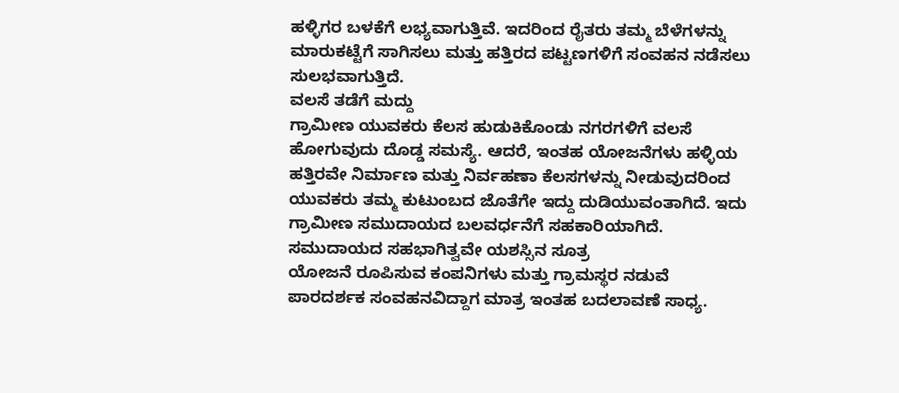ಹಳ್ಳಿಗರ ಬಳಕೆಗೆ ಲಭ್ಯವಾಗುತ್ತಿವೆ. ಇದರಿಂದ ರೈತರು ತಮ್ಮ ಬೆಳೆಗಳನ್ನು ಮಾರುಕಟ್ಟೆಗೆ ಸಾಗಿಸಲು ಮತ್ತು ಹತ್ತಿರದ ಪಟ್ಟಣಗಳಿಗೆ ಸಂವಹನ ನಡೆಸಲು ಸುಲಭವಾಗುತ್ತಿದೆ.
ವಲಸೆ ತಡೆಗೆ ಮದ್ದು
ಗ್ರಾಮೀಣ ಯುವಕರು ಕೆಲಸ ಹುಡುಕಿಕೊಂಡು ನಗರಗಳಿಗೆ ವಲಸೆ ಹೋಗುವುದು ದೊಡ್ಡ ಸಮಸ್ಯೆ. ಆದರೆ, ಇಂತಹ ಯೋಜನೆಗಳು ಹಳ್ಳಿಯ ಹತ್ತಿರವೇ ನಿರ್ಮಾಣ ಮತ್ತು ನಿರ್ವಹಣಾ ಕೆಲಸಗಳನ್ನು ನೀಡುವುದರಿಂದ ಯುವಕರು ತಮ್ಮ ಕುಟುಂಬದ ಜೊತೆಗೇ ಇದ್ದು ದುಡಿಯುವಂತಾಗಿದೆ. ಇದು ಗ್ರಾಮೀಣ ಸಮುದಾಯದ ಬಲವರ್ಧನೆಗೆ ಸಹಕಾರಿಯಾಗಿದೆ.
ಸಮುದಾಯದ ಸಹಭಾಗಿತ್ವವೇ ಯಶಸ್ಸಿನ ಸೂತ್ರ
ಯೋಜನೆ ರೂಪಿಸುವ ಕಂಪನಿಗಳು ಮತ್ತು ಗ್ರಾಮಸ್ಥರ ನಡುವೆ ಪಾರದರ್ಶಕ ಸಂವಹನವಿದ್ದಾಗ ಮಾತ್ರ ಇಂತಹ ಬದಲಾವಣೆ ಸಾಧ್ಯ.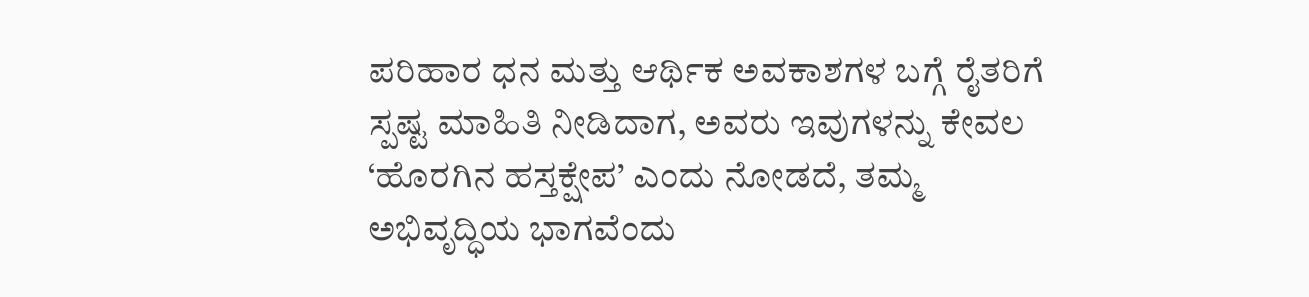ಪರಿಹಾರ ಧನ ಮತ್ತು ಆರ್ಥಿಕ ಅವಕಾಶಗಳ ಬಗ್ಗೆ ರೈತರಿಗೆ ಸ್ಪಷ್ಟ ಮಾಹಿತಿ ನೀಡಿದಾಗ, ಅವರು ಇವುಗಳನ್ನು ಕೇವಲ ‘ಹೊರಗಿನ ಹಸ್ತಕ್ಷೇಪ’ ಎಂದು ನೋಡದೆ, ತಮ್ಮ ಅಭಿವೃದ್ಧಿಯ ಭಾಗವೆಂದು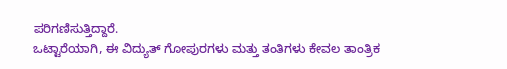ಪರಿಗಣಿಸುತ್ತಿದ್ದಾರೆ.
ಒಟ್ಟಾರೆಯಾಗಿ, ಈ ವಿದ್ಯುತ್ ಗೋಪುರಗಳು ಮತ್ತು ತಂತಿಗಳು ಕೇವಲ ತಾಂತ್ರಿಕ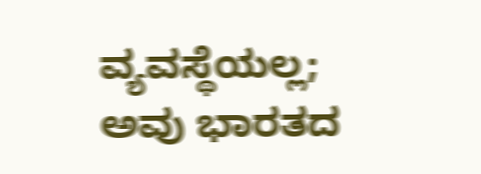ವ್ಯವಸ್ಥೆಯಲ್ಲ; ಅವು ಭಾರತದ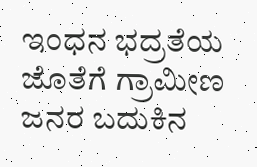ಇಂಧನ ಭದ್ರತೆಯ ಜೊತೆಗೆ ಗ್ರಾಮೀಣ ಜನರ ಬದುಕಿನ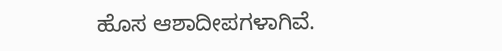ಹೊಸ ಆಶಾದೀಪಗಳಾಗಿವೆ.